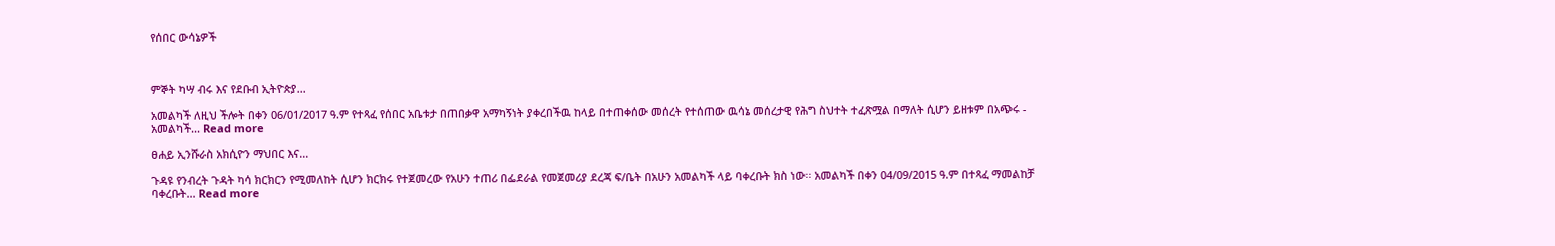የሰበር ውሳኔዎች



ምኞት ካሣ ብሩ እና የደቡብ ኢትዮጵያ...

አመልካች ለዚህ ችሎት በቀን 06/01/2017 ዓ.ም የተጻፈ የሰበር አቤቱታ በጠበቃዋ አማካኝነት ያቀረበችዉ ከላይ በተጠቀሰው መሰረት የተሰጠው ዉሳኔ መሰረታዊ የሕግ ስህተት ተፈጽሟል በማለት ሲሆን ይዘቱም በአጭሩ - አመልካች... Read more

ፀሐይ ኢንሹራስ አክሲዮን ማህበር እና...

ጉዳዩ የንብረት ጉዳት ካሳ ክርክርን የሚመለከት ሲሆን ክርክሩ የተጀመረው የአሁን ተጠሪ በፌደራል የመጀመሪያ ደረጃ ፍ/ቤት በአሁን አመልካች ላይ ባቀረቡት ክስ ነው፡፡ አመልካች በቀን 04/09/2015 ዓ.ም በተጻፈ ማመልከቻ ባቀረቡት... Read more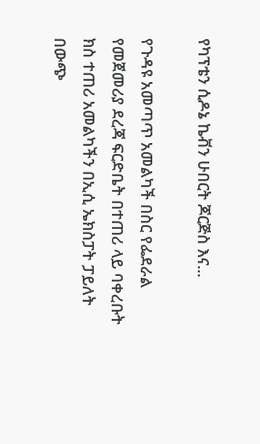የካፕቴን ሲዶኔ ኬቭን ሁበርት ጆርጅስ እና...

የጉዳዩ አመጣጥ አመልካች በስር የፌደራል የመጀመሪያ ደረጃ ፍርድቤት በተጠሪ ላይ ባቀረቡት ክስ ተጠሪ አመልካችን በኢሲ ኤክስፓት ፓይለት በውጭ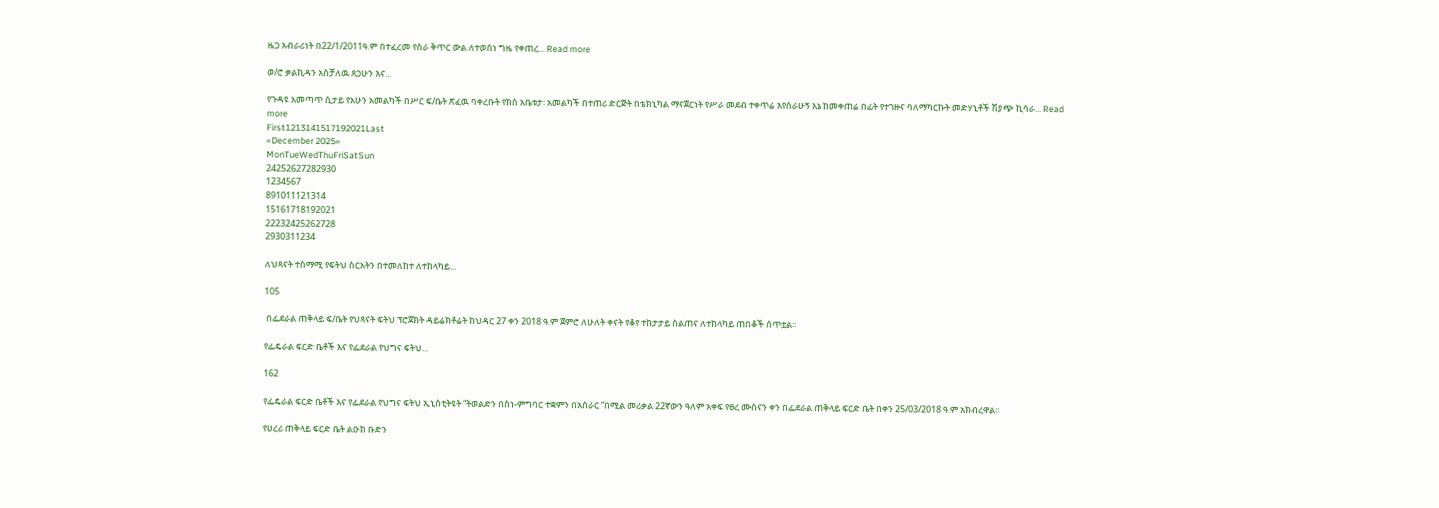ዜጋ አብራሪነት በ22/1/2011ዓ.ም በተፈረመ የስራ ቅጥር ውል ለተወሰነ ግዜ የቀጠረ... Read more

ወ/ሮ ቃልኪዳን አስቻለዉ ጸጋሁን እና...

የጉዳዩ አመጣጥ ሲታይ የአሁን አመልካች በሥር ፍ/ቤት ጽፈዉ ባቀረቡት የክስ አቤቱታ፡ አመልካች በተጠሪ ድርጅት በቴክኒካል ማናጀርነት የሥራ መደብ ተቀጥሬ እየሰራሁኝ እኔ ከመቀጠሬ በፊት የተገዙና ባለማካርኩት መድሃኒቶች ሽያጭ ኪሳራ... Read more
First1213141517192021Last
«December 2025»
MonTueWedThuFriSatSun
24252627282930
1234567
891011121314
15161718192021
22232425262728
2930311234

ለህጻናት ተስማሚ የፍትህ ስርአትን በተመለከተ ለተከላካይ...

105

 በፌደራል ጠቅላይ ፍ/ቤት የህጻናት ፍትህ ፕሮጀክት ዳይሬክቶሬት ከህዳር 27 ቀን 2018 ዓ.ም ጀምሮ ለሁለት ቀናት የቆየ ተከታታይ ስልጠና ለተከላካይ ጠበቆች ሰጥቷል፡፡

የፌዴራል ፍርድ ቤቶች እና የፌደራል የህግና ፍትህ...

162

የፌዴራል ፍርድ ቤቶች እና የፌደራል የህግና ፍትህ ኢኒስቲትዩት “ትወልድን በስነ-ምግባር ተቋምን በአሰራር ”በሚል መሪቃል 22ኛውን ዓለም አቀፍ የፀረ ሙስናን ቀን በፌደራል ጠቅላይ ፍርድ ቤት በቀን 25/03/2018 ዓ.ም አክብረዋል፡፡

የሀረሪ ጠቅላይ ፍርድ ቤት ልዑክ ቡድን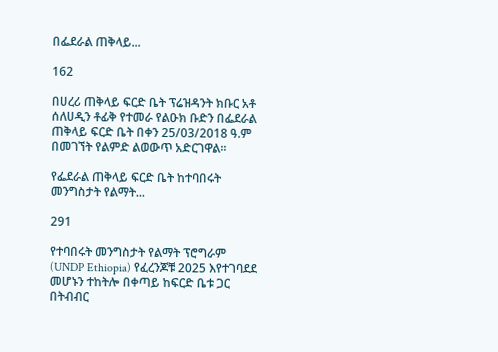በፌደራል ጠቅላይ...

162

በሀረሪ ጠቅላይ ፍርድ ቤት ፕሬዝዳንት ክቡር አቶ ሰለሀዲን ቶፊቅ የተመራ የልዑክ ቡድን በፌደራል ጠቅላይ ፍርድ ቤት በቀን 25/03/2018 ዓ.ም በመገኘት የልምድ ልወውጥ አድርገዋል፡፡

የፌደራል ጠቅላይ ፍርድ ቤት ከተባበሩት መንግስታት የልማት...

291

የተባበሩት መንግስታት የልማት ፕሮግራም (UNDP Ethiopia) የፈረንጆቹ 2025 እየተገባደደ መሆኑን ተከትሎ በቀጣይ ከፍርድ ቤቱ ጋር በትብብር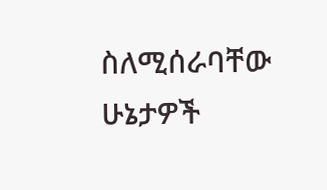ስለሚሰራባቸው ሁኔታዎች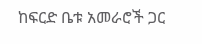ከፍርድ ቤቱ አመራሮች ጋር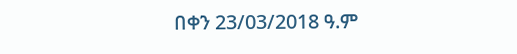በቀን 23/03/2018 ዓ.ም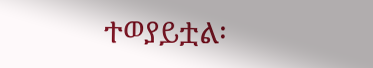ተወያይቷል፡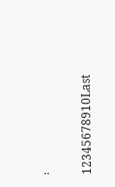፡

12345678910Last